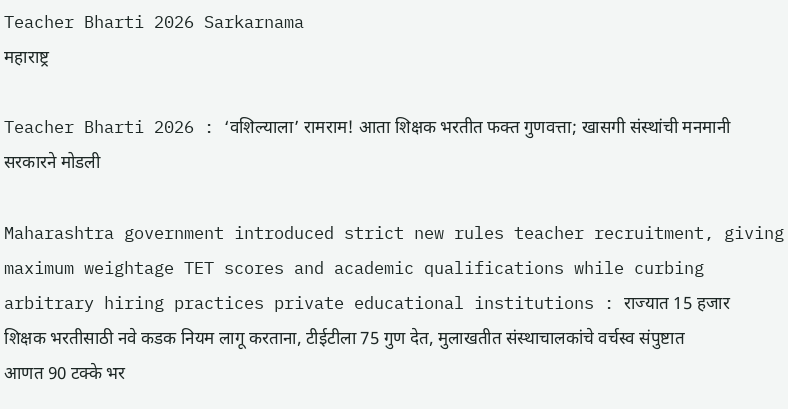Teacher Bharti 2026 Sarkarnama
महाराष्ट्र

Teacher Bharti 2026 : ‘वशिल्याला’ रामराम! आता शिक्षक भरतीत फक्त गुणवत्ता; खासगी संस्थांची मनमानी सरकारने मोडली

Maharashtra government introduced strict new rules teacher recruitment, giving maximum weightage TET scores and academic qualifications while curbing arbitrary hiring practices private educational institutions : राज्यात 15 हजार शिक्षक भरतीसाठी नवे कडक नियम लागू करताना, टीईटीला 75 गुण देत, मुलाखतीत संस्थाचालकांचे वर्चस्व संपुष्टात आणत 90 टक्के भर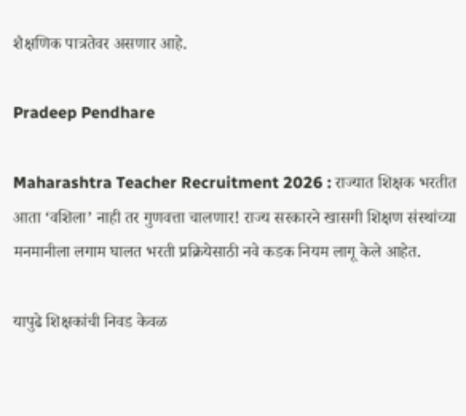शैक्षणिक पात्रतेवर असणार आहे.

Pradeep Pendhare

Maharashtra Teacher Recruitment 2026 : राज्यात शिक्षक भरतीत आता ‘वशिला’ नाही तर गुणवत्ता चालणार! राज्य सरकारने खासगी शिक्षण संस्थांच्या मनमानीला लगाम घालत भरती प्रक्रियेसाठी नवे कडक नियम लागू केले आहेत.

यापुढे शिक्षकांची निवड केवळ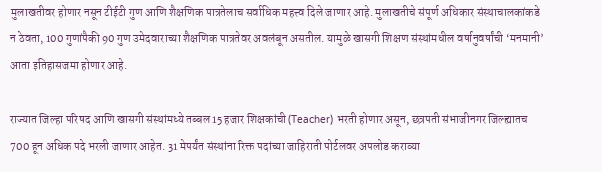मुलाखतीवर होणार नसून टीईटी गुण आणि शैक्षणिक पात्रतेलाच सर्वाधिक महत्त्व दिले जाणार आहे. मुलाखतीचे संपूर्ण अधिकार संस्थाचालकांकडे न ठेवता, 100 गुणांपैकी 90 गुण उमेदवाराच्या शैक्षणिक पात्रतेवर अवलंबून असतील. यामुळे खासगी शिक्षण संस्थांमधील वर्षानुवर्षांची ‘मनमानी’ आता इतिहासजमा होणार आहे.

राज्यात जिल्हा परिषद आणि खासगी संस्थांमध्ये तब्बल 15 हजार शिक्षकांची (Teacher) भरती होणार असून, छत्रपती संभाजीनगर जिल्ह्यातच 700 हून अधिक पदे भरली जाणार आहेत. 31 मेपर्यंत संस्थांना रिक्त पदांच्या जाहिराती पोर्टलवर अपलोड कराव्या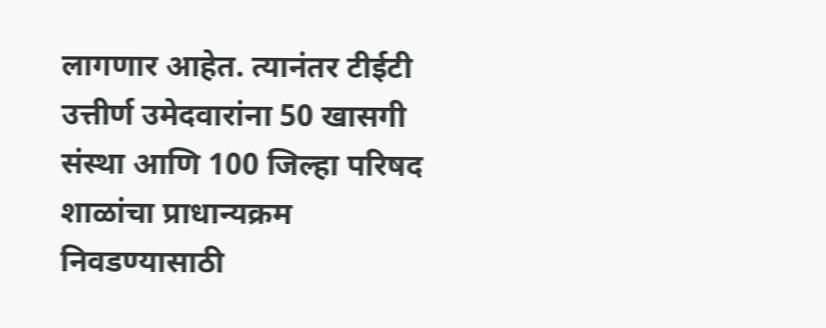लागणार आहेत. त्यानंतर टीईटी उत्तीर्ण उमेदवारांना 50 खासगी संस्था आणि 100 जिल्हा परिषद शाळांचा प्राधान्यक्रम निवडण्यासाठी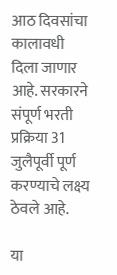आठ दिवसांचा कालावधी दिला जाणार आहे. सरकारने संपूर्ण भरती प्रक्रिया 31 जुलैपूर्वी पूर्ण करण्याचे लक्ष्य ठेवले आहे.

या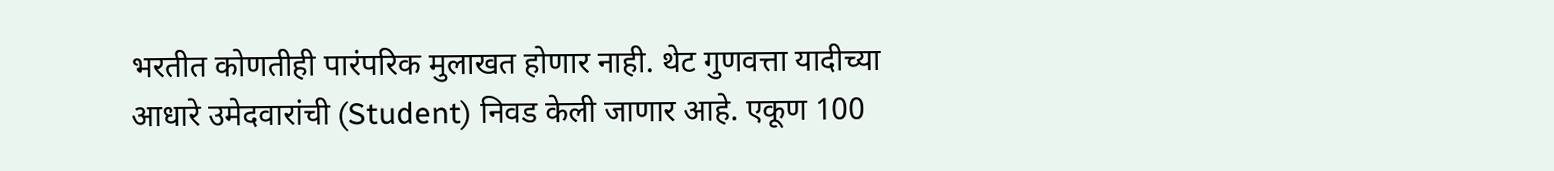भरतीत कोणतीही पारंपरिक मुलाखत होणार नाही. थेट गुणवत्ता यादीच्या आधारे उमेदवारांची (Student) निवड केली जाणार आहे. एकूण 100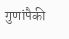गुणांपैकी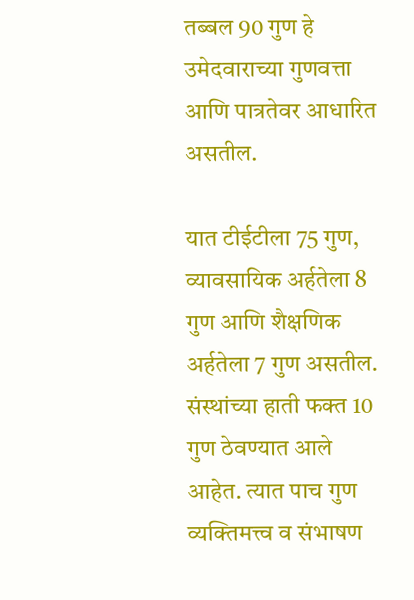तब्बल 90 गुण हे उमेदवाराच्या गुणवत्ता आणि पात्रतेवर आधारित असतील.

यात टीईटीला 75 गुण, व्यावसायिक अर्हतेला 8 गुण आणि शैक्षणिक अर्हतेला 7 गुण असतील. संस्थांच्या हाती फक्त 10 गुण ठेवण्यात आले आहेत. त्यात पाच गुण व्यक्तिमत्त्व व संभाषण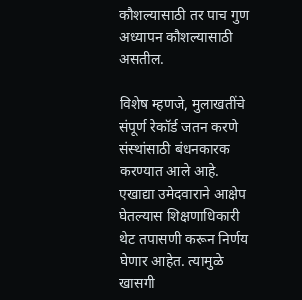कौशल्यासाठी तर पाच गुण अध्यापन कौशल्यासाठी असतील.

विशेष म्हणजे, मुलाखतींचे संपूर्ण रेकॉर्ड जतन करणे संस्थांसाठी बंधनकारक करण्यात आले आहे. एखाद्या उमेदवाराने आक्षेप घेतल्यास शिक्षणाधिकारी थेट तपासणी करून निर्णय घेणार आहेत. त्यामुळे खासगी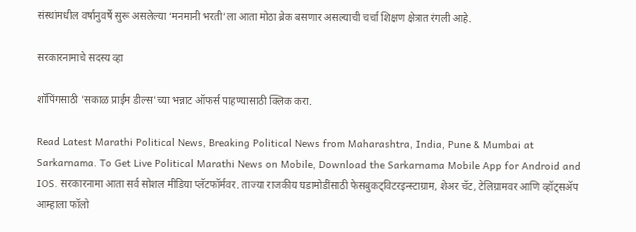संस्थांमधील वर्षानुवर्षे सुरू असलेल्या ‘मनमानी भरती’ला आता मोठा ब्रेक बसणार असल्याची चर्चा शिक्षण क्षेत्रात रंगली आहे.

सरकारनामाचे सदस्य व्हा

शॉपिंगसाठी 'सकाळ प्राईम डील्स'च्या भन्नाट ऑफर्स पाहण्यासाठी क्लिक करा.

Read Latest Marathi Political News, Breaking Political News from Maharashtra, India, Pune & Mumbai at Sarkarnama. To Get Live Political Marathi News on Mobile, Download the Sarkarnama Mobile App for Android and IOS. सरकारनामा आता सर्व सोशल मीडिया प्लॅटफॉर्मवर. ताज्या राजकीय घडामोडींसाठी फेसबुकट्विटरइन्स्टाग्राम, शेअर चॅट, टेलिग्रामवर आणि व्हॉट्सॲप आम्हाला फॉलो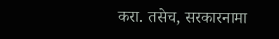करा. तसेच, सरकारनामा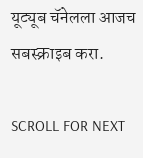यूट्यूब चॅनेलला आजच सबस्क्राइब करा.

SCROLL FOR NEXT